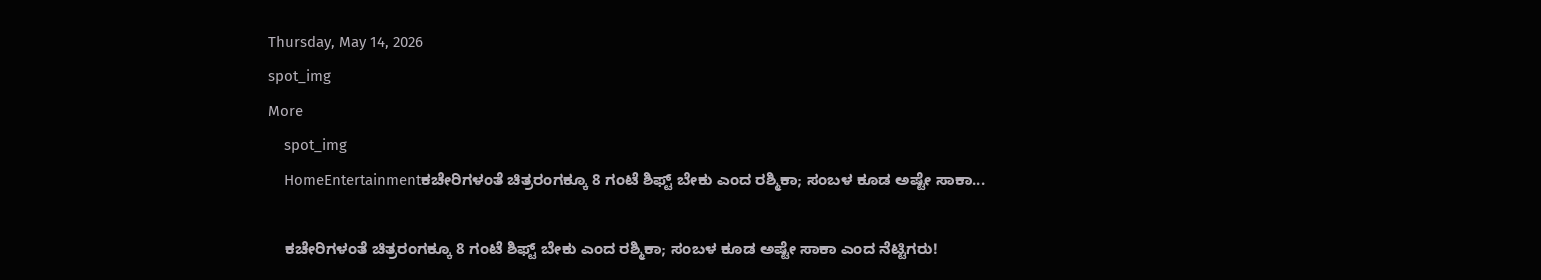Thursday, May 14, 2026
spot_img
More
    spot_img
    HomeEntertainmentಕಚೇರಿಗಳಂತೆ ಚಿತ್ರರಂಗಕ್ಕೂ 8 ಗಂಟೆ ಶಿಫ್ಟ್‌ ಬೇಕು ಎಂದ ರಶ್ಮಿಕಾ; ಸಂಬಳ ಕೂಡ ಅಷ್ಟೇ ಸಾಕಾ...

    ಕಚೇರಿಗಳಂತೆ ಚಿತ್ರರಂಗಕ್ಕೂ 8 ಗಂಟೆ ಶಿಫ್ಟ್‌ ಬೇಕು ಎಂದ ರಶ್ಮಿಕಾ; ಸಂಬಳ ಕೂಡ ಅಷ್ಟೇ ಸಾಕಾ ಎಂದ ನೆಟ್ಟಿಗರು!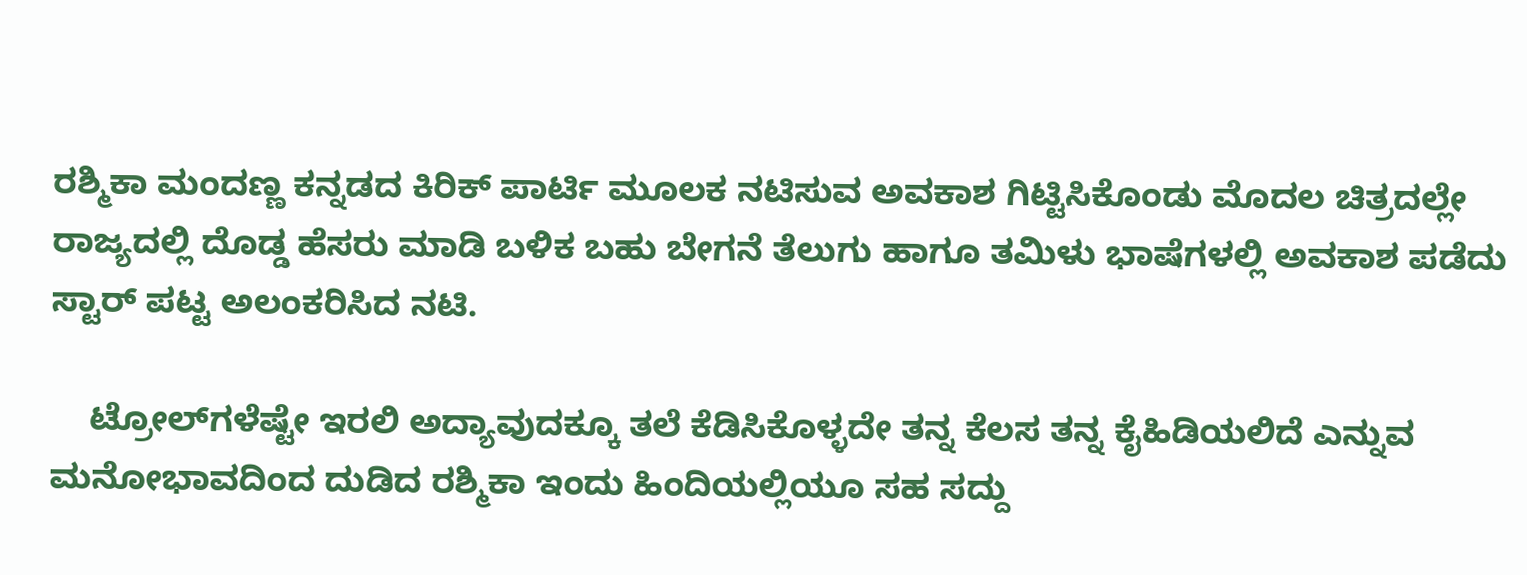ರಶ್ಮಿಕಾ ಮಂದಣ್ಣ ಕನ್ನಡದ ಕಿರಿಕ್‌ ಪಾರ್ಟಿ ಮೂಲಕ ನಟಿಸುವ ಅವಕಾಶ ಗಿಟ್ಟಿಸಿಕೊಂಡು ಮೊದಲ ಚಿತ್ರದಲ್ಲೇ ರಾಜ್ಯದಲ್ಲಿ ದೊಡ್ಡ ಹೆಸರು ಮಾಡಿ ಬಳಿಕ ಬಹು ಬೇಗನೆ ತೆಲುಗು ಹಾಗೂ ತಮಿಳು ಭಾಷೆಗಳಲ್ಲಿ ಅವಕಾಶ ಪಡೆದು ಸ್ಟಾರ್‌ ಪಟ್ಟ ಅಲಂಕರಿಸಿದ ನಟಿ.

    ಟ್ರೋಲ್‌ಗಳೆಷ್ಟೇ ಇರಲಿ ಅದ್ಯಾವುದಕ್ಕೂ ತಲೆ ಕೆಡಿಸಿಕೊಳ್ಳದೇ ತನ್ನ ಕೆಲಸ ತನ್ನ ಕೈಹಿಡಿಯಲಿದೆ ಎನ್ನುವ ಮನೋಭಾವದಿಂದ ದುಡಿದ ರಶ್ಮಿಕಾ ಇಂದು ಹಿಂದಿಯಲ್ಲಿಯೂ ಸಹ ಸದ್ದು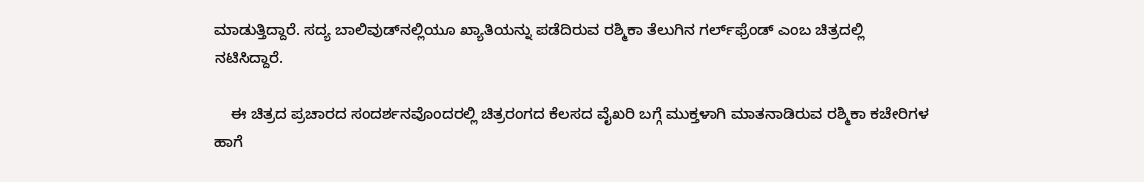ಮಾಡುತ್ತಿದ್ದಾರೆ. ಸದ್ಯ ಬಾಲಿವುಡ್‌ನಲ್ಲಿಯೂ ಖ್ಯಾತಿಯನ್ನು ಪಡೆದಿರುವ ರಶ್ಮಿಕಾ ತೆಲುಗಿನ ಗರ್ಲ್‌ಫ್ರೆಂಡ್‌ ಎಂಬ ಚಿತ್ರದಲ್ಲಿ ನಟಿಸಿದ್ದಾರೆ.

    ಈ ಚಿತ್ರದ ಪ್ರಚಾರದ ಸಂದರ್ಶನವೊಂದರಲ್ಲಿ ಚಿತ್ರರಂಗದ ಕೆಲಸದ ವೈಖರಿ ಬಗ್ಗೆ ಮುಕ್ತಳಾಗಿ ಮಾತನಾಡಿರುವ ರಶ್ಮಿಕಾ ಕಚೇರಿಗಳ ಹಾಗೆ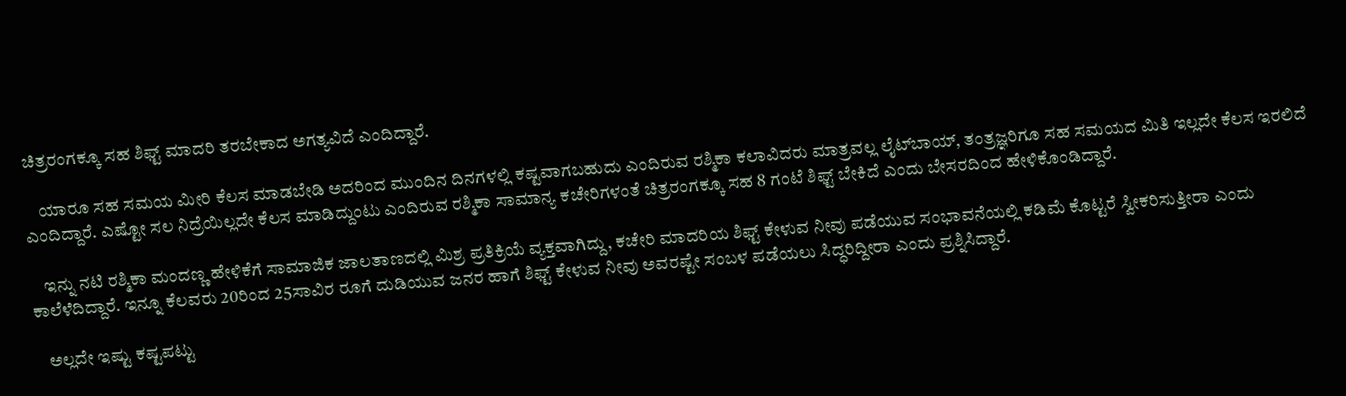ಚಿತ್ರರಂಗಕ್ಕೂ ಸಹ ಶಿಫ್ಟ್‌ ಮಾದರಿ ತರಬೇಕಾದ ಅಗತ್ಯವಿದೆ ಎಂದಿದ್ದಾರೆ.

    ಯಾರೂ ಸಹ ಸಮಯ ಮೀರಿ ಕೆಲಸ ಮಾಡಬೇಡಿ ಅದರಿಂದ ಮುಂದಿನ ದಿನಗಳಲ್ಲಿ ಕಷ್ಟವಾಗಬಹುದು ಎಂದಿರುವ ರಶ್ಮಿಕಾ ಕಲಾವಿದರು ಮಾತ್ರವಲ್ಲ ಲೈಟ್‌ಬಾಯ್‌, ತಂತ್ರಜ್ಞರಿಗೂ ಸಹ ಸಮಯದ ಮಿತಿ ಇಲ್ಲದೇ ಕೆಲಸ ಇರಲಿದೆ ಎಂದಿದ್ದಾರೆ. ಎಷ್ಟೋ ಸಲ ನಿದ್ರೆಯಿಲ್ಲದೇ ಕೆಲಸ ಮಾಡಿದ್ದುಂಟು ಎಂದಿರುವ ರಶ್ಮಿಕಾ ಸಾಮಾನ್ಯ ಕಚೇರಿಗಳಂತೆ ಚಿತ್ರರಂಗಕ್ಕೂ ಸಹ 8 ಗಂಟೆ ಶಿಫ್ಟ್‌ ಬೇಕಿದೆ ಎಂದು ಬೇಸರದಿಂದ ಹೇಳಿಕೊಂಡಿದ್ದಾರೆ.

    ಇನ್ನು ನಟಿ ರಶ್ಮಿಕಾ ಮಂದಣ್ಣ ಹೇಳಿಕೆಗೆ ಸಾಮಾಜಿಕ ಜಾಲತಾಣದಲ್ಲಿ ಮಿಶ್ರ ಪ್ರತಿಕ್ರಿಯೆ ವ್ಯಕ್ತವಾಗಿದ್ದು, ಕಚೇರಿ ಮಾದರಿಯ ಶಿಫ್ಟ್‌ ಕೇಳುವ ನೀವು ಪಡೆಯುವ ಸಂಭಾವನೆಯಲ್ಲಿ ಕಡಿಮೆ ಕೊಟ್ಟರೆ ಸ್ವೀಕರಿಸುತ್ತೀರಾ ಎಂದು ಕಾಲೆಳೆದಿದ್ದಾರೆ. ಇನ್ನೂ ಕೆಲವರು 20ರಿಂದ 25ಸಾವಿರ ರೂಗೆ ದುಡಿಯುವ ಜನರ ಹಾಗೆ ಶಿಫ್ಟ್‌ ಕೇಳುವ ನೀವು ಅವರಷ್ಟೇ ಸಂಬಳ ಪಡೆಯಲು ಸಿದ್ಧರಿದ್ದೀರಾ ಎಂದು ಪ್ರಶ್ನಿಸಿದ್ದಾರೆ.

    ಅಲ್ಲದೇ ಇಷ್ಟು ಕಷ್ಟಪಟ್ಟು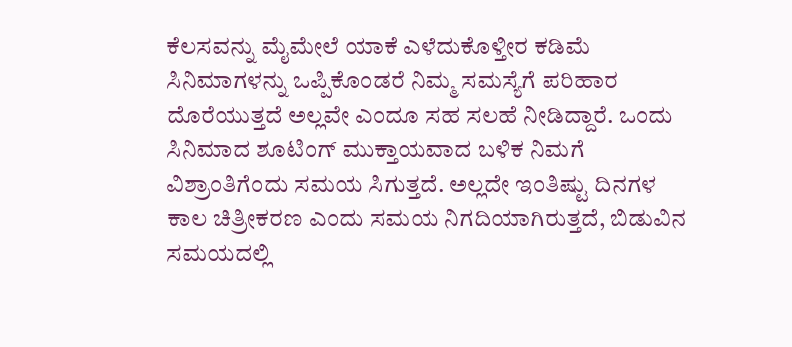ಕೆಲಸವನ್ನು ಮೈಮೇಲೆ ಯಾಕೆ ಎಳೆದುಕೊಳ್ತೀರ ಕಡಿಮೆ ಸಿನಿಮಾಗಳನ್ನು ಒಪ್ಪಿಕೊಂಡರೆ ನಿಮ್ಮ ಸಮಸ್ಯೆಗೆ ಪರಿಹಾರ ದೊರೆಯುತ್ತದೆ ಅಲ್ಲವೇ ಎಂದೂ ಸಹ ಸಲಹೆ ನೀಡಿದ್ದಾರೆ. ಒಂದು ಸಿನಿಮಾದ ಶೂಟಿಂಗ್‌ ಮುಕ್ತಾಯವಾದ ಬಳಿಕ ನಿಮಗೆ ವಿಶ್ರಾಂತಿಗೆಂದು ಸಮಯ ಸಿಗುತ್ತದೆ. ಅಲ್ಲದೇ ಇಂತಿಷ್ಟು ದಿನಗಳ ಕಾಲ ಚಿತ್ರೀಕರಣ ಎಂದು ಸಮಯ ನಿಗದಿಯಾಗಿರುತ್ತದೆ, ಬಿಡುವಿನ ಸಮಯದಲ್ಲಿ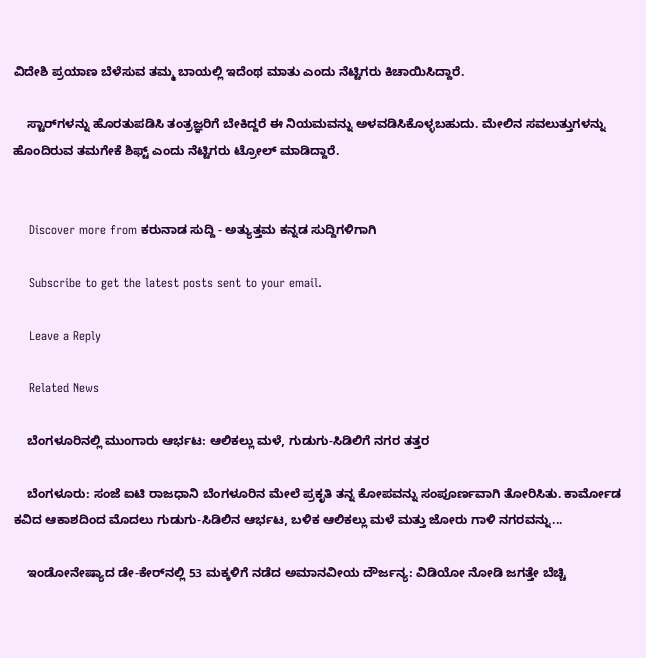ವಿದೇಶಿ ಪ್ರಯಾಣ ಬೆಳೆಸುವ ತಮ್ಮ ಬಾಯಲ್ಲಿ ಇದೆಂಥ ಮಾತು ಎಂದು ನೆಟ್ಟಿಗರು ಕಿಚಾಯಿಸಿದ್ದಾರೆ.

    ಸ್ಟಾರ್‌ಗಳನ್ನು ಹೊರತುಪಡಿಸಿ ತಂತ್ರಜ್ಞರಿಗೆ ಬೇಕಿದ್ದರೆ ಈ ನಿಯಮವನ್ನು ಅಳವಡಿಸಿಕೊಳ್ಳಬಹುದು. ಮೇಲಿನ ಸವಲುತ್ತುಗಳನ್ನು ಹೊಂದಿರುವ ತಮಗೇಕೆ ಶಿಫ್ಟ್‌ ಎಂದು ನೆಟ್ಟಿಗರು ಟ್ರೋಲ್‌ ಮಾಡಿದ್ದಾರೆ.


    Discover more from ಕರುನಾಡ ಸುದ್ದಿ - ಅತ್ಯುತ್ತಮ ಕನ್ನಡ ಸುದ್ದಿಗಳಿಗಾಗಿ

    Subscribe to get the latest posts sent to your email.

    Leave a Reply

    Related News

    ಬೆಂಗಳೂರಿನಲ್ಲಿ ಮುಂಗಾರು ಆರ್ಭಟ: ಆಲಿಕಲ್ಲು ಮಳೆ, ಗುಡುಗು-ಸಿಡಿಲಿಗೆ ನಗರ ತತ್ತರ

    ಬೆಂಗಳೂರು: ಸಂಜೆ ಐಟಿ ರಾಜಧಾನಿ ಬೆಂಗಳೂರಿನ ಮೇಲೆ ಪ್ರಕೃತಿ ತನ್ನ ಕೋಪವನ್ನು ಸಂಪೂರ್ಣವಾಗಿ ತೋರಿಸಿತು. ಕಾರ್ಮೋಡ ಕವಿದ ಆಕಾಶದಿಂದ ಮೊದಲು ಗುಡುಗು-ಸಿಡಿಲಿನ ಆರ್ಭಟ, ಬಳಿಕ ಆಲಿಕಲ್ಲು ಮಳೆ ಮತ್ತು ಜೋರು ಗಾಳಿ ನಗರವನ್ನು...

    ಇಂಡೋನೇಷ್ಯಾದ ಡೇ-ಕೇರ್‌ನಲ್ಲಿ 53 ಮಕ್ಕಳಿಗೆ ನಡೆದ ಅಮಾನವೀಯ ದೌರ್ಜನ್ಯ: ವಿಡಿಯೋ ನೋಡಿ ಜಗತ್ತೇ ಬೆಚ್ಚಿ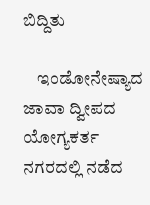ಬಿದ್ದಿತು

    ಇಂಡೋನೇಷ್ಯಾದ ಜಾವಾ ದ್ವೀಪದ ಯೋಗ್ಯಕರ್ತ ನಗರದಲ್ಲಿ ನಡೆದ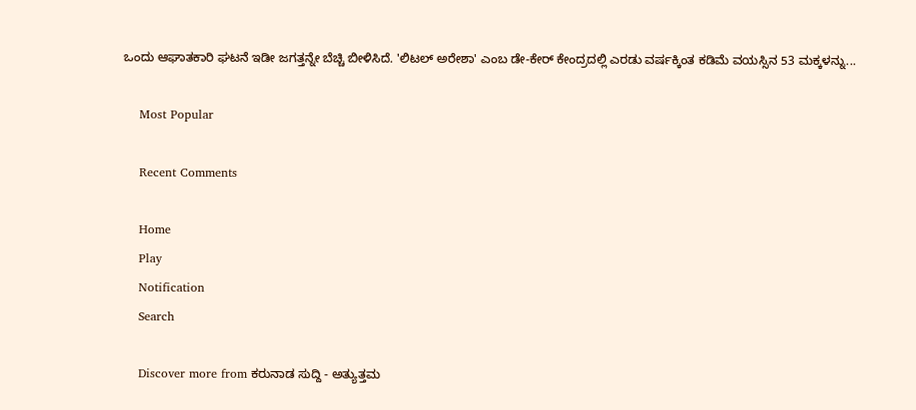ಒಂದು ಆಘಾತಕಾರಿ ಘಟನೆ ಇಡೀ ಜಗತ್ತನ್ನೇ ಬೆಚ್ಚಿ ಬೀಳಿಸಿದೆ. 'ಲಿಟಲ್ ಅರೇಶಾ' ಎಂಬ ಡೇ-ಕೇರ್ ಕೇಂದ್ರದಲ್ಲಿ ಎರಡು ವರ್ಷಕ್ಕಿಂತ ಕಡಿಮೆ ವಯಸ್ಸಿನ 53 ಮಕ್ಕಳನ್ನು...

    Most Popular

    Recent Comments

    Home
    Play
    Notification
    Search

    Discover more from ಕರುನಾಡ ಸುದ್ದಿ - ಅತ್ಯುತ್ತಮ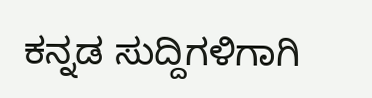ಕನ್ನಡ ಸುದ್ದಿಗಳಿಗಾಗಿ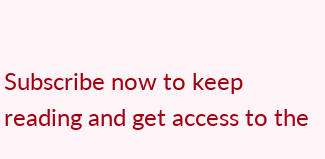Subscribe now to keep reading and get access to the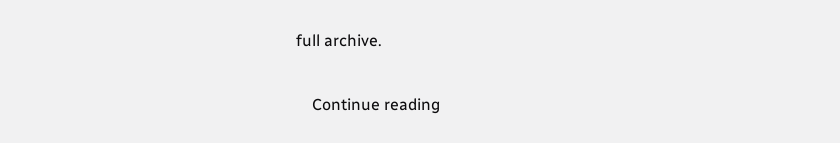full archive.

    Continue reading